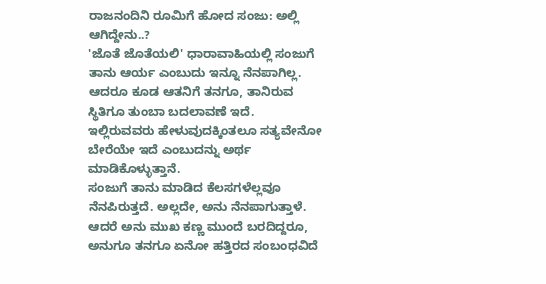ರಾಜನಂದಿನಿ ರೂಮಿಗೆ ಹೋದ ಸಂಜು: ಅಲ್ಲಿ ಆಗಿದ್ದೇನು..?
'ಜೊತೆ ಜೊತೆಯಲಿ' ಧಾರಾವಾಹಿಯಲ್ಲಿ ಸಂಜುಗೆ ತಾನು ಆರ್ಯ ಎಂಬುದು ಇನ್ನೂ ನೆನಪಾಗಿಲ್ಲ. ಆದರೂ ಕೂಡ ಆತನಿಗೆ ತನಗೂ, ತಾನಿರುವ ಸ್ಥಿತಿಗೂ ತುಂಬಾ ಬದಲಾವಣೆ ಇದೆ. ಇಲ್ಲಿರುವವರು ಹೇಳುವುದಕ್ಕಿಂತಲೂ ಸತ್ಯವೇನೋ ಬೇರೆಯೇ ಇದೆ ಎಂಬುದನ್ನು ಅರ್ಥ ಮಾಡಿಕೊಳ್ಳುತ್ತಾನೆ.
ಸಂಜುಗೆ ತಾನು ಮಾಡಿದ ಕೆಲಸಗಳೆಲ್ಲವೂ ನೆನಪಿರುತ್ತದೆ. ಅಲ್ಲದೇ, ಅನು ನೆನಪಾಗುತ್ತಾಳೆ. ಆದರೆ ಅನು ಮುಖ ಕಣ್ಣ ಮುಂದೆ ಬರದಿದ್ದರೂ, ಅನುಗೂ ತನಗೂ ಏನೋ ಹತ್ತಿರದ ಸಂಬಂಧವಿದೆ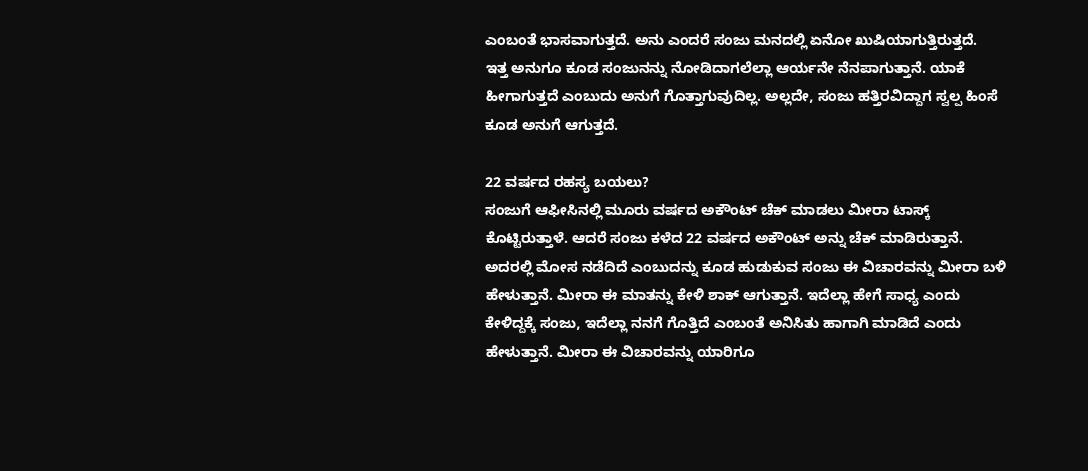ಎಂಬಂತೆ ಭಾಸವಾಗುತ್ತದೆ. ಅನು ಎಂದರೆ ಸಂಜು ಮನದಲ್ಲಿ ಏನೋ ಖುಷಿಯಾಗುತ್ತಿರುತ್ತದೆ.
ಇತ್ತ ಅನುಗೂ ಕೂಡ ಸಂಜುನನ್ನು ನೋಡಿದಾಗಲೆಲ್ಲಾ ಆರ್ಯನೇ ನೆನಪಾಗುತ್ತಾನೆ. ಯಾಕೆ ಹೀಗಾಗುತ್ತದೆ ಎಂಬುದು ಅನುಗೆ ಗೊತ್ತಾಗುವುದಿಲ್ಲ. ಅಲ್ಲದೇ, ಸಂಜು ಹತ್ತಿರವಿದ್ದಾಗ ಸ್ವಲ್ಪ ಹಿಂಸೆ ಕೂಡ ಅನುಗೆ ಆಗುತ್ತದೆ.

22 ವರ್ಷದ ರಹಸ್ಯ ಬಯಲು?
ಸಂಜುಗೆ ಆಫೀಸಿನಲ್ಲಿ ಮೂರು ವರ್ಷದ ಅಕೌಂಟ್ ಚೆಕ್ ಮಾಡಲು ಮೀರಾ ಟಾಸ್ಕ್ ಕೊಟ್ಟಿರುತ್ತಾಳೆ. ಆದರೆ ಸಂಜು ಕಳೆದ 22 ವರ್ಷದ ಅಕೌಂಟ್ ಅನ್ನು ಚೆಕ್ ಮಾಡಿರುತ್ತಾನೆ. ಅದರಲ್ಲಿ ಮೋಸ ನಡೆದಿದೆ ಎಂಬುದನ್ನು ಕೂಡ ಹುಡುಕುವ ಸಂಜು ಈ ವಿಚಾರವನ್ನು ಮೀರಾ ಬಳಿ ಹೇಳುತ್ತಾನೆ. ಮೀರಾ ಈ ಮಾತನ್ನು ಕೇಳಿ ಶಾಕ್ ಆಗುತ್ತಾನೆ. ಇದೆಲ್ಲಾ ಹೇಗೆ ಸಾಧ್ಯ ಎಂದು ಕೇಳಿದ್ದಕ್ಕೆ ಸಂಜು, ಇದೆಲ್ಲಾ ನನಗೆ ಗೊತ್ತಿದೆ ಎಂಬಂತೆ ಅನಿಸಿತು ಹಾಗಾಗಿ ಮಾಡಿದೆ ಎಂದು ಹೇಳುತ್ತಾನೆ. ಮೀರಾ ಈ ವಿಚಾರವನ್ನು ಯಾರಿಗೂ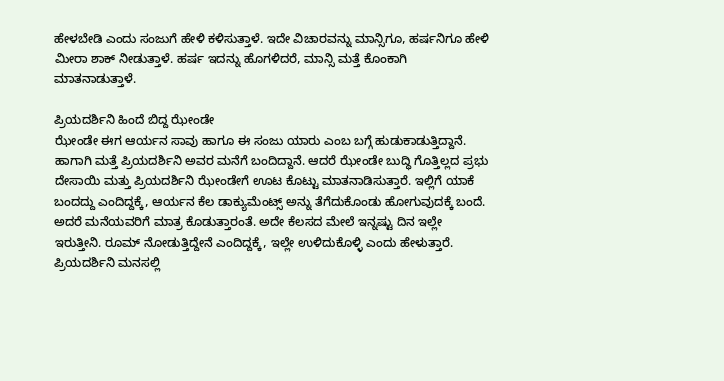ಹೇಳಬೇಡಿ ಎಂದು ಸಂಜುಗೆ ಹೇಳಿ ಕಳಿಸುತ್ತಾಳೆ. ಇದೇ ವಿಚಾರವನ್ನು ಮಾನ್ಸಿಗೂ, ಹರ್ಷನಿಗೂ ಹೇಳಿ ಮೀರಾ ಶಾಕ್ ನೀಡುತ್ತಾಳೆ. ಹರ್ಷ ಇದನ್ನು ಹೊಗಳಿದರೆ, ಮಾನ್ಸಿ ಮತ್ತೆ ಕೊಂಕಾಗಿ ಮಾತನಾಡುತ್ತಾಳೆ.

ಪ್ರಿಯದರ್ಶಿನಿ ಹಿಂದೆ ಬಿದ್ದ ಝೇಂಡೇ
ಝೇಂಡೇ ಈಗ ಆರ್ಯನ ಸಾವು ಹಾಗೂ ಈ ಸಂಜು ಯಾರು ಎಂಬ ಬಗ್ಗೆ ಹುಡುಕಾಡುತ್ತಿದ್ದಾನೆ. ಹಾಗಾಗಿ ಮತ್ತೆ ಪ್ರಿಯದರ್ಶಿನಿ ಅವರ ಮನೆಗೆ ಬಂದಿದ್ದಾನೆ. ಆದರೆ ಝೇಂಡೇ ಬುದ್ಧಿ ಗೊತ್ತಿಲ್ಲದ ಪ್ರಭು ದೇಸಾಯಿ ಮತ್ತು ಪ್ರಿಯದರ್ಶಿನಿ ಝೇಂಡೇಗೆ ಊಟ ಕೊಟ್ಟು ಮಾತನಾಡಿಸುತ್ತಾರೆ. ಇಲ್ಲಿಗೆ ಯಾಕೆ ಬಂದದ್ದು ಎಂದಿದ್ದಕ್ಕೆ, ಆರ್ಯನ ಕೆಲ ಡಾಕ್ಯುಮೆಂಟ್ಸ್ ಅನ್ನು ತೆಗೆದುಕೊಂಡು ಹೋಗುವುದಕ್ಕೆ ಬಂದೆ. ಅದರೆ ಮನೆಯವರಿಗೆ ಮಾತ್ರ ಕೊಡುತ್ತಾರಂತೆ. ಅದೇ ಕೆಲಸದ ಮೇಲೆ ಇನ್ನಷ್ಟು ದಿನ ಇಲ್ಲೇ ಇರುತ್ತೀನಿ. ರೂಮ್ ನೋಡುತ್ತಿದ್ದೇನೆ ಎಂದಿದ್ದಕ್ಕೆ, ಇಲ್ಲೇ ಉಳಿದುಕೊಳ್ಳಿ ಎಂದು ಹೇಳುತ್ತಾರೆ. ಪ್ರಿಯದರ್ಶಿನಿ ಮನಸಲ್ಲಿ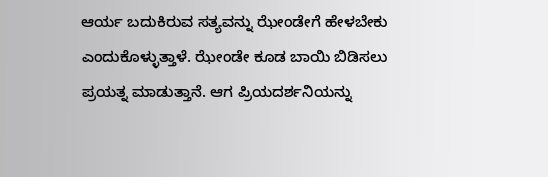ಆರ್ಯ ಬದುಕಿರುವ ಸತ್ಯವನ್ನು ಝೇಂಡೇಗೆ ಹೇಳಬೇಕು ಎಂದುಕೊಳ್ಳುತ್ತಾಳೆ. ಝೇಂಡೇ ಕೂಡ ಬಾಯಿ ಬಿಡಿಸಲು ಪ್ರಯತ್ನ ಮಾಡುತ್ತಾನೆ. ಆಗ ಪ್ರಿಯದರ್ಶನಿಯನ್ನು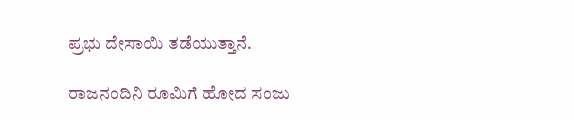ಪ್ರಭು ದೇಸಾಯಿ ತಡೆಯುತ್ತಾನೆ.

ರಾಜನಂದಿನಿ ರೂಮಿಗೆ ಹೋದ ಸಂಜು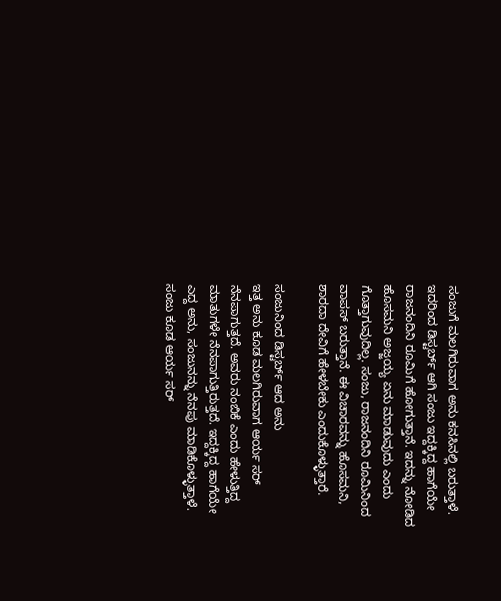ಸಂಜುಗೆ ಮಲಗಿರುವಾಗ ಅನು ಕನಸಿನಲ್ಲಿ ಬರುತ್ತಾಳೆ. ಇದರಿಂದ ಡಿಸ್ಟರ್ಬ್ ಆಗಿ ಸಂಜು ಇದ್ದಕ್ಕಿದ್ದ ಹಾಗೆಯೇ ರಾಜನಂದಿನಿ ರೂಮಿಗೆ ಹೋಗುತ್ತಾನೆ. ಇದನ್ನು ನೋಡಿದ ಹೊಸಮನಿ ಅಜ್ಜಯ್ಯ ಏನು ಮಾಡುವುದು ಎಂದು ಗೊತ್ತಾಗುವುದಿಲ್ಲ. ಸಂಜು, ರಾಜನಂದಿನಿ ರೂಮಿನಿಂದ ವಾಪಸ್ ಬರುತ್ತಾನೆ. ಈ ವಿಚಾರವನ್ನು ಹೊಸಮನಿ, ಶಾರದಾ ದೇವಿಗೆ ಹೇಳಬೇಕು ಎಂದುಕೊಳ್ಳುತ್ತಾರೆ.

ಸಂಜುನಿಂದ ಡಿಸ್ಟರ್ಬ್ ಆದ ಅನು
ಇತ್ತ ಅನು ಕೂಡ ಮಲಗಿರುವಾಗ ಆರ್ಯ ಸರ್ ನೆನಪಾಗುತ್ತದೆ. ಅವರು ನಂಬಿಕೆ ಎಂದು ಹೇಳುತ್ತಿದ್ದ ಮಾತುಗಳೇ ನೆನಪಾಗುತ್ತಿರುತ್ತದೆ. ಇದ್ದಕ್ಕಿದ್ದ ಹಾಗೆಯೇ ಎದ್ದ ಅನು, ಸಂಜುನನ್ನು ನೆನಪು ಮಾಡಿಕೊಳ್ಳುತ್ತಾಳೆ. ಸಂಜು ಕೂಡ ಆರ್ಯ ಸರ್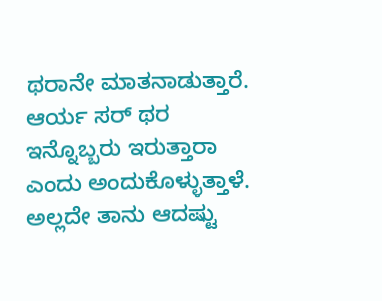ಥರಾನೇ ಮಾತನಾಡುತ್ತಾರೆ. ಆರ್ಯ ಸರ್ ಥರ ಇನ್ನೊಬ್ಬರು ಇರುತ್ತಾರಾ ಎಂದು ಅಂದುಕೊಳ್ಳುತ್ತಾಳೆ. ಅಲ್ಲದೇ ತಾನು ಆದಷ್ಟು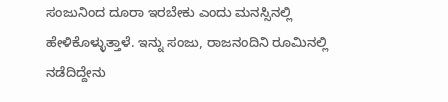ಸಂಜುನಿಂದ ದೂರಾ ಇರಬೇಕು ಎಂದು ಮನಸ್ಸಿನಲ್ಲಿ ಹೇಳಿಕೊಳ್ಳುತ್ತಾಳೆ. ಇನ್ನು ಸಂಜು, ರಾಜನಂದಿನಿ ರೂಮಿನಲ್ಲಿ ನಡೆದಿದ್ದೇನು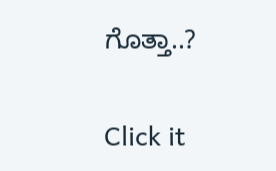ಗೊತ್ತಾ..?


Click it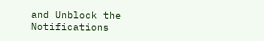and Unblock the Notifications